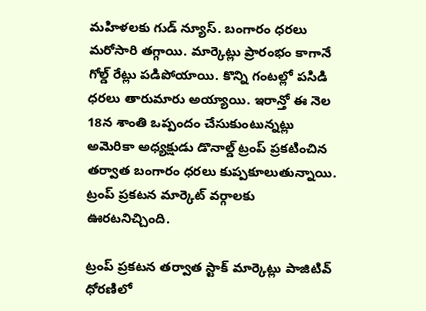మహిళలకు గుడ్ న్యూస్. బంగారం ధరలు మరోసారి తగ్గాయి. మార్కెట్లు ప్రారంభం కాగానే గోల్డ్ రేట్లు పడిపోయాయి. కొన్ని గంటల్లో పసిడి ధరలు తారుమారు అయ్యాయి. ఇరాన్తో ఈ నెల 18న శాంతి ఒప్పందం చేసుకుంటున్నట్లు అమెరికా అధ్యక్షుడు డొనాల్డ్ ట్రంప్ ప్రకటించిన తర్వాత బంగారం ధరలు కుప్పకూలుతున్నాయి. ట్రంప్ ప్రకటన మార్కెట్ వర్గాలకు ఊరటనిచ్చింది.

ట్రంప్ ప్రకటన తర్వాత స్టాక్ మార్కెట్లు పాజిటివ్ ధోరణిలో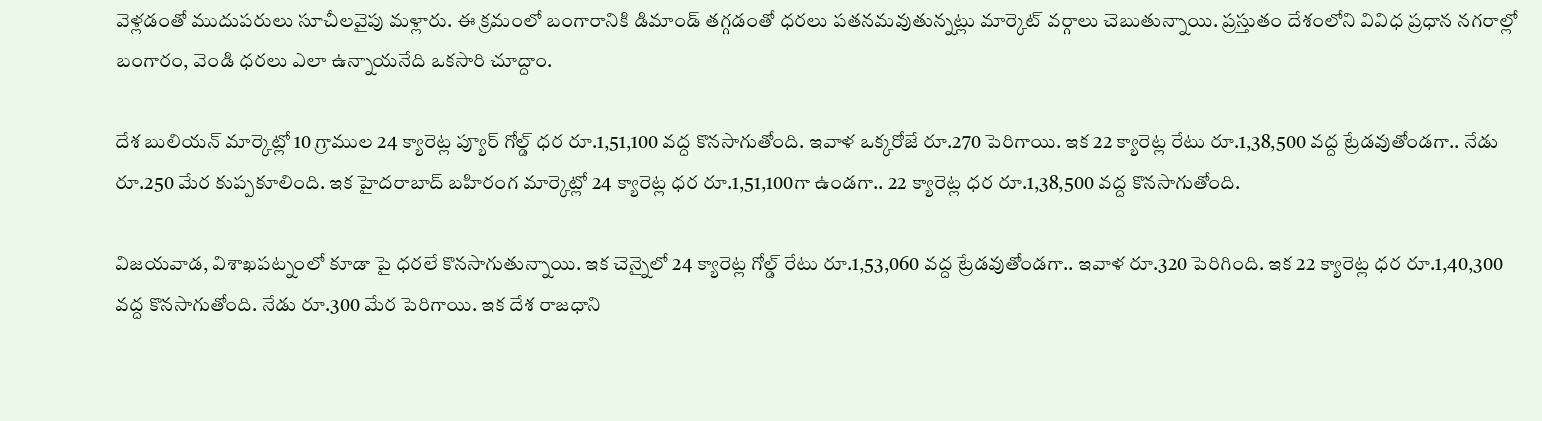వెళ్లడంతో ముదుపరులు సూచీలవైపు మళ్లారు. ఈ క్రమంలో బంగారానికి డిమాండ్ తగ్గడంతో ధరలు పతనమవుతున్నట్లు మార్కెట్ వర్గాలు చెబుతున్నాయి. ప్రస్తుతం దేశంలోని వివిధ ప్రధాన నగరాల్లో బంగారం, వెండి ధరలు ఎలా ఉన్నాయనేది ఒకసారి చూద్దాం.

దేశ బులియన్ మార్కెట్లో 10 గ్రాముల 24 క్యారెట్ల ప్యూర్ గోల్డ్ ధర రూ.1,51,100 వద్ద కొనసాగుతోంది. ఇవాళ ఒక్కరోజే రూ.270 పెరిగాయి. ఇక 22 క్యారెట్ల రేటు రూ.1,38,500 వద్ద ట్రేడవుతోండగా.. నేడు రూ.250 మేర కుప్పకూలింది. ఇక హైదరాబాద్ బహిరంగ మార్కెట్లో 24 క్యారెట్ల ధర రూ.1,51,100గా ఉండగా.. 22 క్యారెట్ల ధర రూ.1,38,500 వద్ద కొనసాగుతోంది.

విజయవాడ, విశాఖపట్నంలో కూడా పై ధరలే కొనసాగుతున్నాయి. ఇక చెన్నైలో 24 క్యారెట్ల గోల్డ్ రేటు రూ.1,53,060 వద్ద ట్రేడవుతోండగా.. ఇవాళ రూ.320 పెరిగింది. ఇక 22 క్యారెట్ల ధర రూ.1,40,300 వద్ద కొనసాగుతోంది. నేడు రూ.300 మేర పెరిగాయి. ఇక దేశ రాజధాని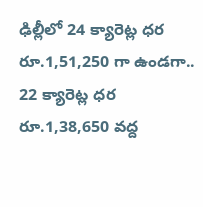ఢిల్లీలో 24 క్యారెట్ల ధర రూ.1,51,250 గా ఉండగా.. 22 క్యారెట్ల ధర రూ.1,38,650 వద్ద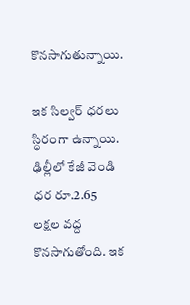కొనసాగుతున్నాయి.

ఇక సిల్వర్ ధరలు స్ధిరంగా ఉన్నాయి. ఢిల్లీలో కేజీ వెండి ధర రూ.2.65 లక్షల వద్ద కొనసాగుతోంది. ఇక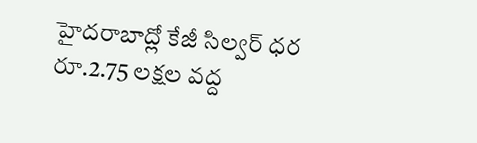హైదరాబాద్లో కేజీ సిల్వర్ ధర రూ.2.75 లక్షల వద్ద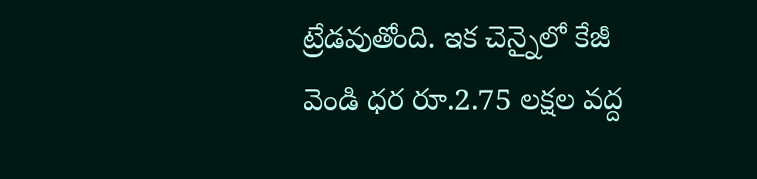ట్రేడవుతోంది. ఇక చెన్నైలో కేజీ వెండి ధర రూ.2.75 లక్షల వద్ద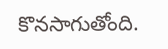కొనసాగుతోంది.